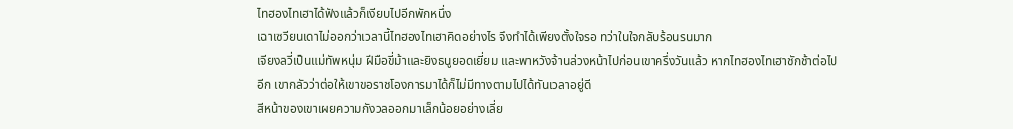ไทฮองไทเฮาได้ฟังแล้วก็เงียบไปอีกพักหนึ่ง
เฉาเซวียนเดาไม่ออกว่าเวลานี้ไทฮองไทเฮาคิดอย่างไร จึงทำได้เพียงตั้งใจรอ ทว่าในใจกลับร้อนรนมาก
เจียงลวี่เป็นแม่ทัพหนุ่ม ฝีมือขี่ม้าและยิงธนูยอดเยี่ยม และพาหวังจ้านล่วงหน้าไปก่อนเขาครึ่งวันแล้ว หากไทฮองไทเฮาชักช้าต่อไปอีก เขากลัวว่าต่อให้เขาขอราชโองการมาได้ก็ไม่มีทางตามไปได้ทันเวลาอยู่ดี
สีหน้าของเขาเผยความกังวลออกมาเล็กน้อยอย่างเลี่ย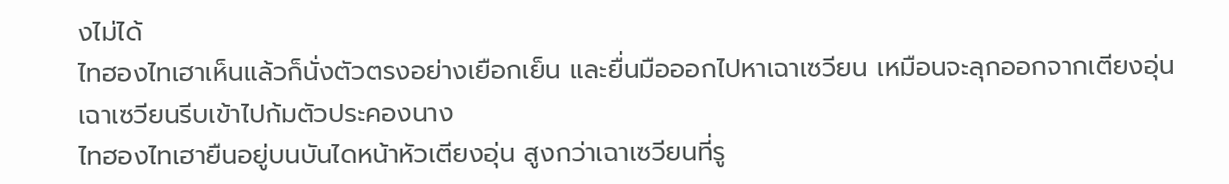งไม่ได้
ไทฮองไทเฮาเห็นแล้วก็นั่งตัวตรงอย่างเยือกเย็น และยื่นมือออกไปหาเฉาเซวียน เหมือนจะลุกออกจากเตียงอุ่น
เฉาเซวียนรีบเข้าไปก้มตัวประคองนาง
ไทฮองไทเฮายืนอยู่บนบันไดหน้าหัวเตียงอุ่น สูงกว่าเฉาเซวียนที่รู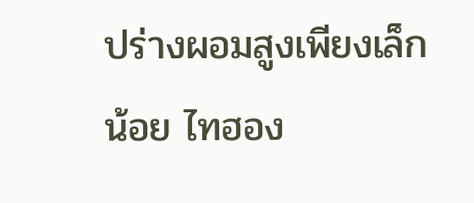ปร่างผอมสูงเพียงเล็กน้อย ไทฮอง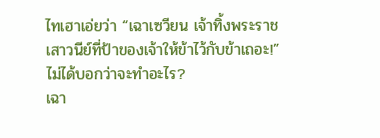ไทเฮาเอ่ยว่า “เฉาเซวียน เจ้าทิ้งพระราชเสาวนีย์ที่ป้าของเจ้าให้ข้าไว้กับข้าเถอะ!”
ไม่ได้บอกว่าจะทำอะไร?
เฉา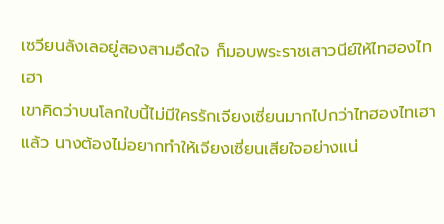เซวียนลังเลอยู่สองสามอึดใจ ก็มอบพระราชเสาวนีย์ให้ไทฮองไทเฮา
เขาคิดว่าบนโลกใบนี้ไม่มีใครรักเจียงเซี่ยนมากไปกว่าไทฮองไทเฮาแล้ว นางต้องไม่อยากทำให้เจียงเซี่ยนเสียใจอย่างแน่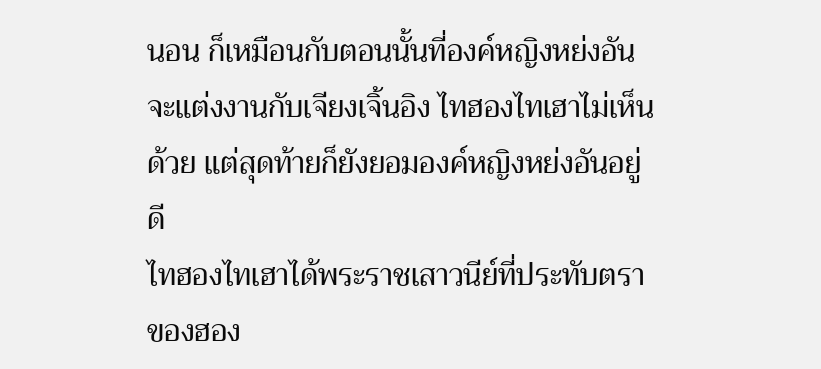นอน ก็เหมือนกับตอนนั้นที่องค์หญิงหย่งอันจะแต่งงานกับเจียงเจิ้นอิง ไทฮองไทเฮาไม่เห็นด้วย แต่สุดท้ายก็ยังยอมองค์หญิงหย่งอันอยู่ดี
ไทฮองไทเฮาได้พระราชเสาวนีย์ที่ประทับตราของฮอง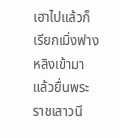เฮาไปแล้วก็เรียกเมิ่งฟางหลิงเข้ามา แล้วยื่นพระราชเสาวนี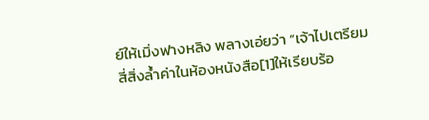ย์ให้เมิ่งฟางหลิง พลางเอ่ยว่า “เจ้าไปเตรียมสี่สิ่งล้ำค่าในห้องหนังสือ[1]ให้เรียบร้อ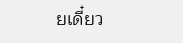ยเดี๋ยว